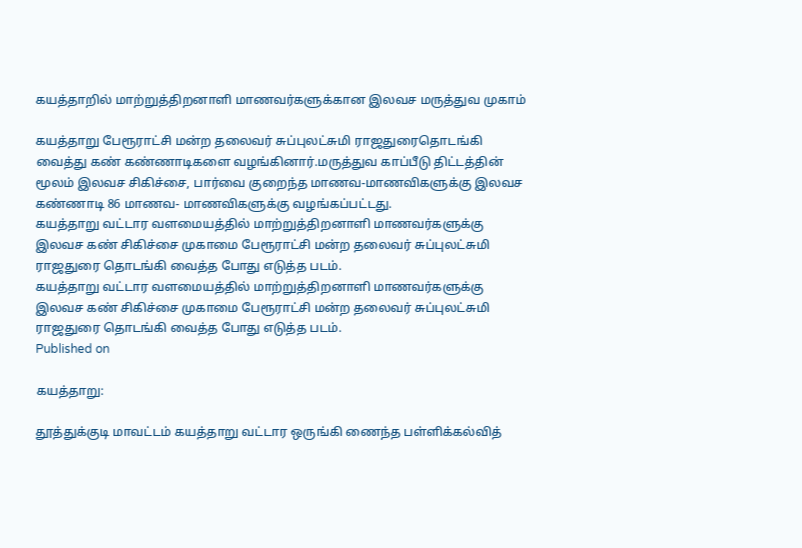கயத்தாறில் மாற்றுத்திறனாளி மாணவர்களுக்கான இலவச மருத்துவ முகாம்

கயத்தாறு பேரூராட்சி மன்ற தலைவர் சுப்புலட்சுமி ராஜதுரைதொடங்கி வைத்து கண் கண்ணாடிகளை வழங்கினார்.மருத்துவ காப்பீடு திட்டத்தின் மூலம் இலவச சிகிச்சை, பார்வை குறைந்த மாணவ-மாணவிகளுக்கு இலவச கண்ணாடி 86 மாணவ- மாணவிகளுக்கு வழங்கப்பட்டது.
கயத்தாறு வட்டார வளமையத்தில் மாற்றுத்திறனாளி மாணவர்களுக்கு இலவச கண் சிகிச்சை முகாமை பேரூராட்சி மன்ற தலைவர் சுப்புலட்சுமி ராஜதுரை தொடங்கி வைத்த போது எடுத்த படம்.
கயத்தாறு வட்டார வளமையத்தில் மாற்றுத்திறனாளி மாணவர்களுக்கு இலவச கண் சிகிச்சை முகாமை பேரூராட்சி மன்ற தலைவர் சுப்புலட்சுமி ராஜதுரை தொடங்கி வைத்த போது எடுத்த படம்.
Published on

கயத்தாறு:

தூத்துக்குடி மாவட்டம் கயத்தாறு வட்டார ஒருங்கி ணைந்த பள்ளிக்கல்வித்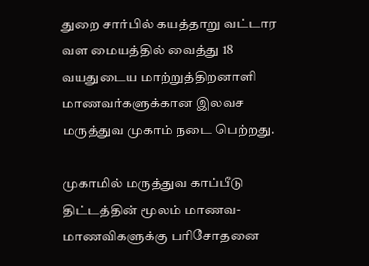துறை சார்பில் கயத்தாறு வட்டார வள மையத்தில் வைத்து 18 வயதுடைய மாற்றுத்திறனாளி மாணவர்களுக்கான இலவச மருத்துவ முகாம் நடை பெற்றது.

முகாமில் மருத்துவ காப்பீடு திட்டத்தின் மூலம் மாணவ-மாணவிகளுக்கு பரிசோதனை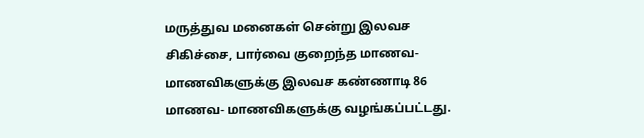மருத்துவ மனைகள் சென்று இலவச சிகிச்சை, பார்வை குறைந்த மாணவ-மாணவிகளுக்கு இலவச கண்ணாடி 86 மாணவ- மாணவிகளுக்கு வழங்கப்பட்டது.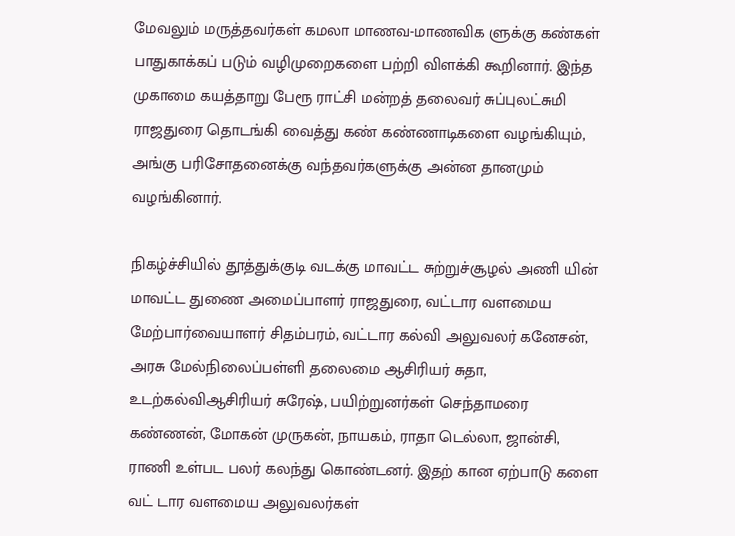மேவலும் மருத்தவர்கள் கமலா மாணவ-மாணவிக ளுக்கு கண்கள் பாதுகாக்கப் படும் வழிமுறைகளை பற்றி விளக்கி கூறினார். இந்த முகாமை கயத்தாறு பேரூ ராட்சி மன்றத் தலைவர் சுப்புலட்சுமி ராஜதுரை தொடங்கி வைத்து கண் கண்ணாடிகளை வழங்கியும், அங்கு பரிசோதனைக்கு வந்தவர்களுக்கு அன்ன தானமும் வழங்கினார்.

நிகழ்ச்சியில் தூத்துக்குடி வடக்கு மாவட்ட சுற்றுச்சூழல் அணி யின் மாவட்ட துணை அமைப்பாளர் ராஜதுரை, வட்டார வளமைய மேற்பார்வையாளர் சிதம்பரம், வட்டார கல்வி அலுவலர் கனேசன், அரசு மேல்நிலைப்பள்ளி தலைமை ஆசிரியர் சுதா, உடற்கல்விஆசிரியர் சுரேஷ், பயிற்றுனர்கள் செந்தாமரை கண்ணன், மோகன் முருகன், நாயகம், ராதா டெல்லா, ஜான்சி, ராணி உள்பட பலர் கலந்து கொண்டனர். இதற் கான ஏற்பாடு களை வட் டார வளமைய அலுவலர்கள்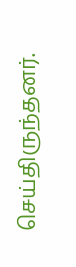செய்திருந்தனர்.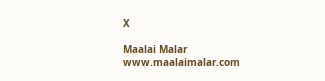X

Maalai Malar
www.maalaimalar.com